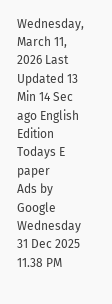Wednesday, March 11, 2026 Last Updated 13 Min 14 Sec ago English Edition
Todays E paper
Ads by Google
Wednesday 31 Dec 2025 11.38 PM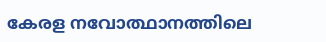കേരള നവോത്ഥാനത്തിലെ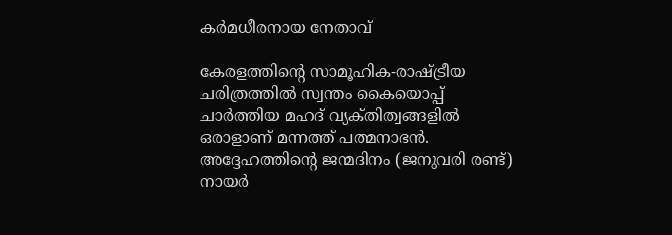കര്‍മധീരനായ നേതാവ്‌

കേരളത്തിന്റെ സാമൂഹിക-രാഷ്‌ട്രീയ ചരിത്രത്തില്‍ സ്വന്തം കൈയൊപ്പ്‌ ചാര്‍ത്തിയ മഹദ്‌ വ്യക്‌തിത്വങ്ങളില്‍ ഒരാളാണ്‌ മന്നത്ത്‌ പത്മനാഭന്‍. അദ്ദേഹത്തിന്റെ ജന്മദിനം (ജനുവരി രണ്ട്‌) നായര്‍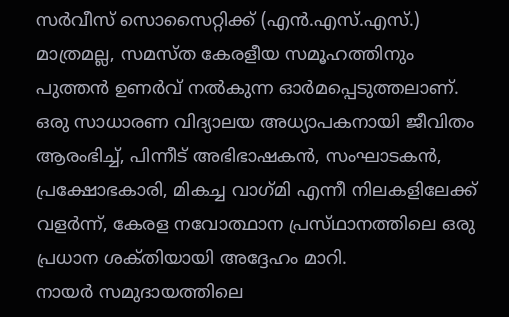സര്‍വീസ്‌ സൊസൈറ്റിക്ക്‌ (എന്‍.എസ്‌.എസ്‌.) മാത്രമല്ല, സമസ്‌ത കേരളീയ സമൂഹത്തിനും പുത്തന്‍ ഉണര്‍വ്‌ നല്‍കുന്ന ഓര്‍മപ്പെടുത്തലാണ്‌. ഒരു സാധാരണ വിദ്യാലയ അധ്യാപകനായി ജീവിതം ആരംഭിച്ച്‌, പിന്നീട്‌ അഭിഭാഷകന്‍, സംഘാടകന്‍, പ്രക്ഷോഭകാരി, മികച്ച വാഗ്‌മി എന്നീ നിലകളിലേക്ക്‌ വളര്‍ന്ന്‌, കേരള നവോത്ഥാന പ്രസ്‌ഥാനത്തിലെ ഒരു പ്രധാന ശക്‌തിയായി അദ്ദേഹം മാറി.
നായര്‍ സമുദായത്തിലെ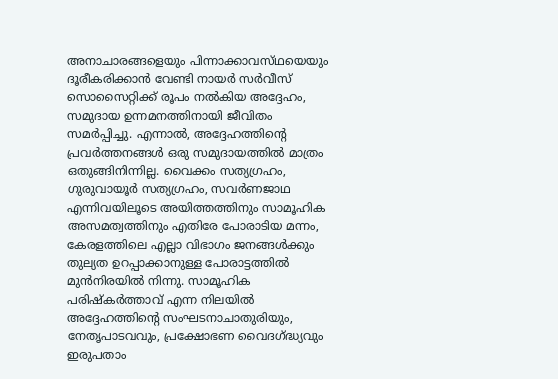അനാചാരങ്ങളെയും പിന്നാക്കാവസ്‌ഥയെയും ദൂരീകരിക്കാന്‍ വേണ്ടി നായര്‍ സര്‍വീസ്‌ സൊസൈറ്റിക്ക്‌ രൂപം നല്‍കിയ അദ്ദേഹം, സമുദായ ഉന്നമനത്തിനായി ജീവിതം സമര്‍പ്പിച്ചു. എന്നാല്‍, അദ്ദേഹത്തിന്റെ പ്രവര്‍ത്തനങ്ങള്‍ ഒരു സമുദായത്തില്‍ മാത്രം ഒതുങ്ങിനിന്നില്ല. വൈക്കം സത്യഗ്രഹം, ഗുരുവായൂര്‍ സത്യഗ്രഹം, സവര്‍ണജാഥ എന്നിവയിലൂടെ അയിത്തത്തിനും സാമൂഹിക അസമത്വത്തിനും എതിരേ പോരാടിയ മന്നം, കേരളത്തിലെ എല്ലാ വിഭാഗം ജനങ്ങള്‍ക്കും തുല്യത ഉറപ്പാക്കാനുള്ള പോരാട്ടത്തില്‍ മുന്‍നിരയില്‍ നിന്നു. സാമൂഹിക പരിഷ്‌കര്‍ത്താവ്‌ എന്ന നിലയില്‍ അദ്ദേഹത്തിന്റെ സംഘടനാചാതുരിയും, നേതൃപാടവവും, പ്രക്ഷോഭണ വൈദഗ്‌ദ്ധ്യവും ഇരുപതാം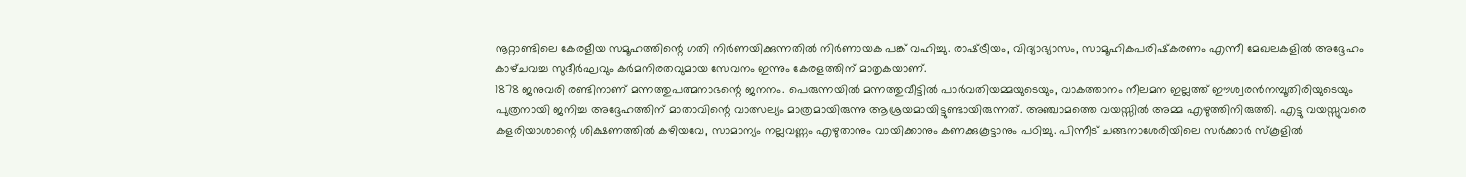നൂറ്റാണ്ടിലെ കേരളീയ സമൂഹത്തിന്റെ ഗതി നിര്‍ണയിക്കുന്നതില്‍ നിര്‍ണായക പങ്ക്‌ വഹിച്ചു. രാഷ്‌ട്രീയം, വിദ്യാഭ്യാസം, സാമൂഹികപരിഷ്‌കരണം എന്നീ മേഖലകളില്‍ അദ്ദേഹം കാഴ്‌ചവച്ച സുദീര്‍ഘവും കര്‍മനിരതവുമായ സേവനം ഇന്നും കേരളത്തിന്‌ മാതൃകയാണ്‌.
1878 ജനുവരി രണ്ടിനാണ്‌ മന്നത്തുപത്മനാഭന്റെ ജനനം. പെരുന്നയില്‍ മന്നത്തുവീട്ടില്‍ പാര്‍വതിയമ്മയുടെയും, വാകത്താനം നീലമന ഇല്ലത്ത്‌ ഈശ്വരന്‍നമ്പൂതിരിയുടെയും പുത്രനായി ജനിച്ച അദ്ദേഹത്തിന്‌ മാതാവിന്റെ വാത്സല്യം മാത്രമായിരുന്നു ആശ്രയമായിട്ടുണ്ടായിരുന്നത്‌. അഞ്ചാമത്തെ വയസ്സില്‍ അമ്മ എഴുത്തിനിരുത്തി. എട്ടു വയസ്സുവരെ കളരിയാശാന്റെ ശിക്ഷണത്തില്‍ കഴിയവേ, സാമാന്യം നല്ലവണ്ണം എഴുതാനും വായിക്കാനും കണക്കുകൂട്ടാനും പഠിച്ചു. പിന്നീട്‌ ചങ്ങനാശേരിയിലെ സര്‍ക്കാര്‍ സ്‌കൂളില്‍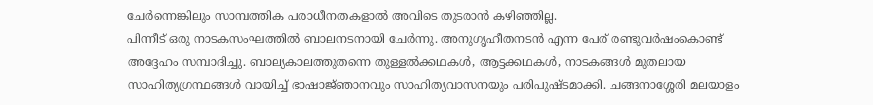ചേര്‍ന്നെങ്കിലും സാമ്പത്തിക പരാധീനതകളാല്‍ അവിടെ തുടരാന്‍ കഴിഞ്ഞില്ല.
പിന്നീട്‌ ഒരു നാടകസംഘത്തില്‍ ബാലനടനായി ചേര്‍ന്നു. അനുഗൃഹീതനടന്‍ എന്ന പേര്‌ രണ്ടുവര്‍ഷംകൊണ്ട്‌ അദ്ദേഹം സമ്പാദിച്ചു. ബാല്യകാലത്തുതന്നെ തുള്ളല്‍ക്കഥകള്‍, ആട്ടക്കഥകള്‍, നാടകങ്ങള്‍ മുതലായ സാഹിത്യഗ്രന്ഥങ്ങള്‍ വായിച്ച്‌ ഭാഷാജ്‌ഞാനവും സാഹിത്യവാസനയും പരിപുഷ്‌ടമാക്കി. ചങ്ങനാശ്ശേരി മലയാളം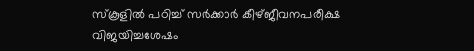സ്‌കൂളില്‍ പഠിച്ച്‌ സര്‍ക്കാര്‍ കീഴ്‌ജീവനപരീക്ഷ വിജയിച്ചശേഷം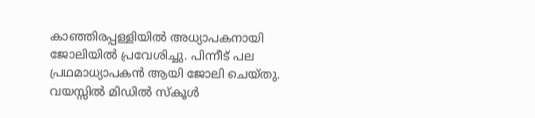കാഞ്ഞിരപ്പള്ളിയില്‍ അധ്യാപകനായി ജോലിയില്‍ പ്രവേശിച്ചു. പിന്നീട്‌ പല പ്രഥമാധ്യാപകന്‍ ആയി ജോലി ചെയ്‌തു.
വയസ്സില്‍ മിഡില്‍ സ്‌കൂള്‍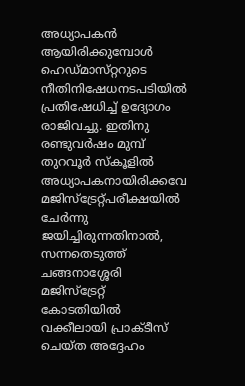അധ്യാപകന്‍ ആയിരിക്കുമ്പോള്‍ ഹെഡ്‌മാസ്‌റ്ററുടെ നീതിനിഷേധനടപടിയില്‍ പ്രതിഷേധിച്ച്‌ ഉദ്യോഗം രാജിവച്ചു. ഇതിനു രണ്ടുവര്‍ഷം മുമ്പ്‌ തുറവൂര്‍ സ്‌കൂളില്‍ അധ്യാപകനായിരിക്കവേ മജിസ്‌ട്രേറ്റ്‌പരീക്ഷയില്‍ ചേര്‍ന്നു ജയിച്ചിരുന്നതിനാല്‍, സന്നതെടുത്ത്‌ ചങ്ങനാശ്ശേരി മജിസ്‌ട്രേറ്റ്‌ കോടതിയില്‍ വക്കീലായി പ്രാക്‌ടീസ്‌ ചെയ്‌ത അദ്ദേഹം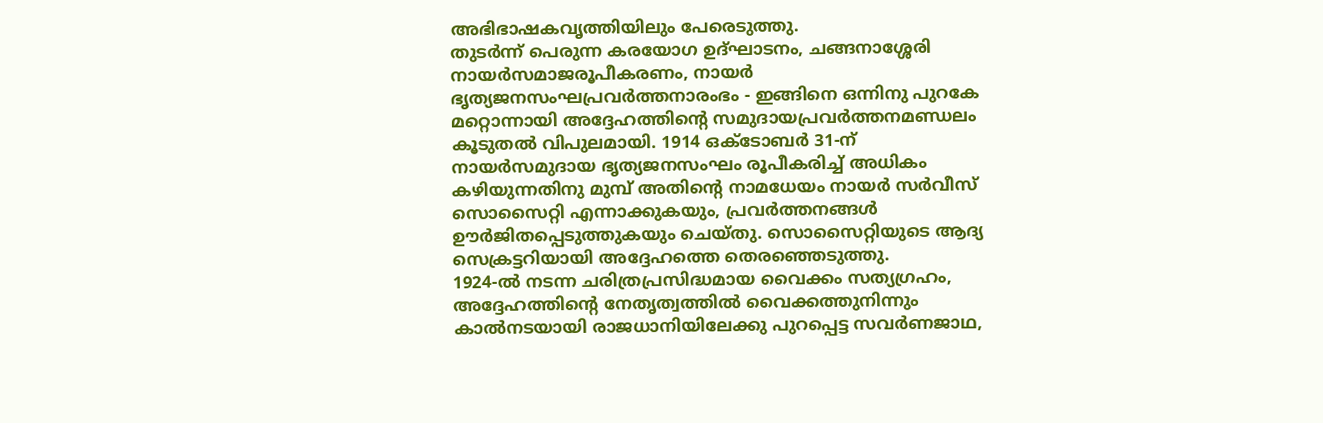അഭിഭാഷകവൃത്തിയിലും പേരെടുത്തു.
തുടര്‍ന്ന്‌ പെരുന്ന കരയോഗ ഉദ്‌ഘാടനം, ചങ്ങനാശ്ശേരി നായര്‍സമാജരൂപീകരണം, നായര്‍ ഭൃത്യജനസംഘപ്രവര്‍ത്തനാരംഭം - ഇങ്ങിനെ ഒന്നിനു പുറകേ മറ്റൊന്നായി അദ്ദേഹത്തിന്റെ സമുദായപ്രവര്‍ത്തനമണ്ഡലം കൂടുതല്‍ വിപുലമായി. 1914 ഒക്‌ടോബര്‍ 31-ന്‌ നായര്‍സമുദായ ഭൃത്യജനസംഘം രൂപീകരിച്ച്‌ അധികം കഴിയുന്നതിനു മുമ്പ്‌ അതിന്റെ നാമധേയം നായര്‍ സര്‍വീസ്‌ സൊസൈറ്റി എന്നാക്കുകയും, പ്രവര്‍ത്തനങ്ങള്‍ ഊര്‍ജിതപ്പെടുത്തുകയും ചെയ്‌തു. സൊസൈറ്റിയുടെ ആദ്യ സെക്രട്ടറിയായി അദ്ദേഹത്തെ തെരഞ്ഞെടുത്തു.
1924-ല്‍ നടന്ന ചരിത്രപ്രസിദ്ധമായ വൈക്കം സത്യഗ്രഹം, അദ്ദേഹത്തിന്റെ നേതൃത്വത്തില്‍ വൈക്കത്തുനിന്നും കാല്‍നടയായി രാജധാനിയിലേക്കു പുറപ്പെട്ട സവര്‍ണജാഥ,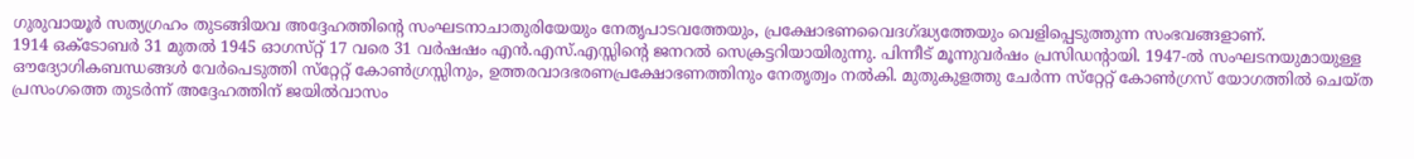ഗുരുവായൂര്‍ സത്യഗ്രഹം തുടങ്ങിയവ അദ്ദേഹത്തിന്റെ സംഘടനാചാതുരിയേയും നേതൃപാടവത്തേയും, പ്രക്ഷോഭണവൈദഗ്‌ദ്ധ്യത്തേയും വെളിപ്പെടുത്തുന്ന സംഭവങ്ങളാണ്‌.
1914 ഒക്‌ടോബര്‍ 31 മുതല്‍ 1945 ഓഗസ്‌റ്റ്‌ 17 വരെ 31 വര്‍ഷഷം എന്‍.എസ്‌.എസ്സിന്റെ ജനറല്‍ സെക്രട്ടറിയായിരുന്നു. പിന്നീട്‌ മൂന്നുവര്‍ഷം പ്രസിഡന്റായി. 1947-ല്‍ സംഘടനയുമായുള്ള ഔദ്യോഗികബന്ധങ്ങള്‍ വേര്‍പെടുത്തി സ്‌റ്റേറ്റ്‌ കോണ്‍ഗ്രസ്സിനും, ഉത്തരവാദഭരണപ്രക്ഷോഭണത്തിനും നേതൃത്വം നല്‍കി. മുതുകുളത്തു ചേര്‍ന്ന സ്‌റ്റേറ്റ്‌ കോണ്‍ഗ്രസ്‌ യോഗത്തില്‍ ചെയ്‌ത പ്രസംഗത്തെ തുടര്‍ന്ന്‌ അദ്ദേഹത്തിന്‌ ജയില്‍വാസം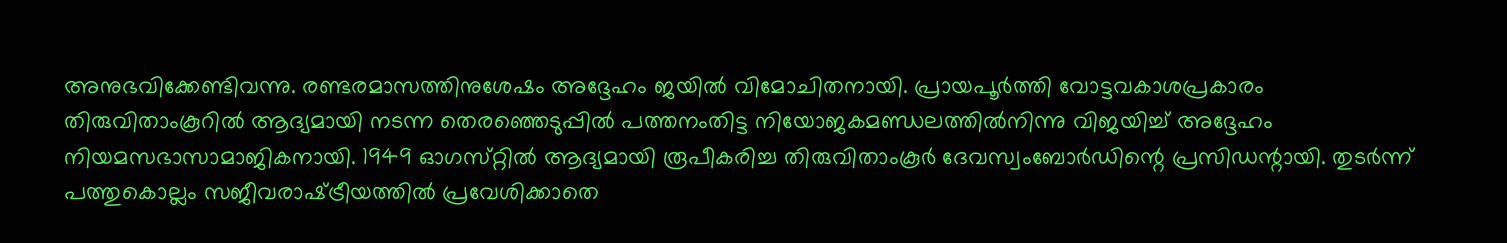അനുഭവിക്കേണ്ടിവന്നു. രണ്ടരമാസത്തിനുശേഷം അദ്ദേഹം ജയില്‍ വിമോചിതനായി. പ്രായപൂര്‍ത്തി വോട്ടവകാശപ്രകാരം തിരുവിതാംകൂറില്‍ ആദ്യമായി നടന്ന തെരഞ്ഞെടുപ്പില്‍ പത്തനംതിട്ട നിയോജകമണ്ഡലത്തില്‍നിന്നു വിജയിച്ച്‌ അദ്ദേഹം നിയമസഭാസാമാജികനായി. 1949 ഓഗസ്‌റ്റില്‍ ആദ്യമായി രൂപീകരിച്ച തിരുവിതാംകൂര്‍ ദേവസ്വംബോര്‍ഡിന്റെ പ്രസിഡന്റായി. തുടര്‍ന്ന്‌ പത്തുകൊല്ലം സജീവരാഷ്‌ട്രീയത്തില്‍ പ്രവേശിക്കാതെ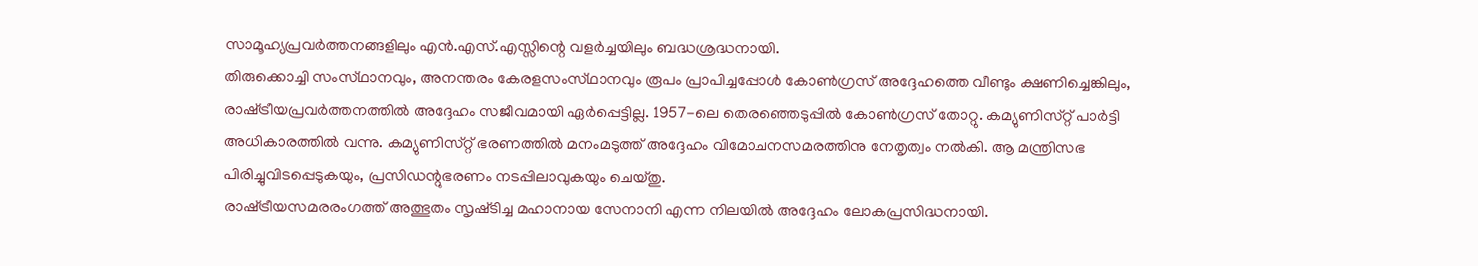സാമൂഹ്യപ്രവര്‍ത്തനങ്ങളിലും എന്‍.എസ്‌.എസ്സിന്റെ വളര്‍ച്ചയിലും ബദ്ധശ്രദ്ധനായി.
തിരുക്കൊച്ചി സംസ്‌ഥാനവും, അനന്തരം കേരളസംസ്‌ഥാനവും രൂപം പ്രാപിച്ചപ്പോള്‍ കോണ്‍ഗ്രസ്‌ അദ്ദേഹത്തെ വീണ്ടും ക്ഷണിച്ചെങ്കിലും, രാഷ്‌ട്രീയപ്രവര്‍ത്തനത്തില്‍ അദ്ദേഹം സജീവമായി ഏര്‍പ്പെട്ടില്ല. 1957-ലെ തെരഞ്ഞെടുപ്പില്‍ കോണ്‍ഗ്രസ്‌ തോറ്റു. കമ്യുണിസ്‌റ്റ്‌ പാര്‍ട്ടി അധികാരത്തില്‍ വന്നു. കമ്യുണിസ്‌റ്റ്‌ ഭരണത്തില്‍ മനംമടുത്ത്‌ അദ്ദേഹം വിമോചനസമരത്തിനു നേതൃത്വം നല്‍കി. ആ മന്ത്രിസഭ പിരിച്ചുവിടപ്പെടുകയും, പ്രസിഡന്റുഭരണം നടപ്പിലാവുകയും ചെയ്‌തു.
രാഷ്‌ട്രീയസമരരംഗത്ത്‌ അത്ഭുതം സൃഷ്‌ടിച്ച മഹാനായ സേനാനി എന്ന നിലയില്‍ അദ്ദേഹം ലോകപ്രസിദ്ധനായി.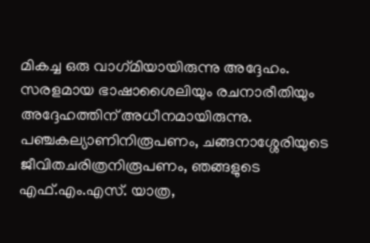മികച്ച ഒരു വാഗ്‌മിയായിരുന്നു അദ്ദേഹം. സരളമായ ഭാഷാശൈലിയും രചനാരീതിയും അദ്ദേഹത്തിന്‌ അധീനമായിരുന്നു. പഞ്ചകല്യാണിനിരൂപണം, ചങ്ങനാശ്ശേരിയുടെ ജീവിതചരിത്രനിരൂപണം, ഞങ്ങളുടെ എഫ്‌.എം.എസ്‌. യാത്ര,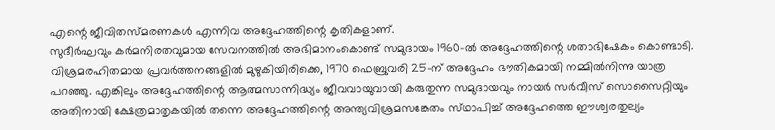എന്റെ ജീവിതസ്‌മരണകള്‍ എന്നിവ അദ്ദേഹത്തിന്റെ കൃതികളാണ്‌.
സുദീര്‍ഘവും കര്‍മനിരതവുമായ സേവനത്തില്‍ അഭിമാനംകൊണ്ട്‌ സമുദായം 1960-ല്‍ അദ്ദേഹത്തിന്റെ ശതാഭിഷേകം കൊണ്ടാടി. വിശ്രമരഹിതമായ പ്രവര്‍ത്തനങ്ങളില്‍ മുഴുകിയിരിക്കെ, 1970 ഫെബ്രുവരി 25-ന്‌ അദ്ദേഹം ഭൗതികമായി നമ്മില്‍നിന്നു യാത്ര പറഞ്ഞു. എങ്കിലും അദ്ദേഹത്തിന്റെ ആത്മസാന്നിദ്ധ്യം ജീവവായുവായി കരുതുന്ന സമുദായവും നായര്‍ സര്‍വീസ്‌ സൊസൈറ്റിയും അതിനായി ക്ഷേത്രമാതൃകയില്‍ തന്നെ അദ്ദേഹത്തിന്റെ അന്ത്യവിശ്രമസങ്കേതം സ്‌ഥാപിച്ച്‌ അദ്ദേഹത്തെ ഈശ്വരതുല്യം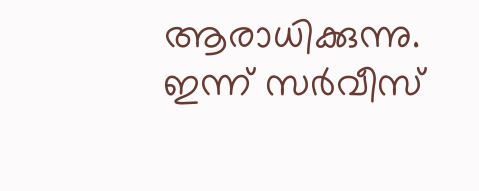ആരാധിക്കുന്നു. ഇന്ന്‌ സര്‍വീസ്‌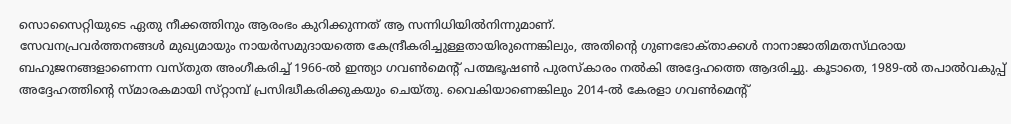സൊസൈറ്റിയുടെ ഏതു നീക്കത്തിനും ആരംഭം കുറിക്കുന്നത്‌ ആ സന്നിധിയില്‍നിന്നുമാണ്‌.
സേവനപ്രവര്‍ത്തനങ്ങള്‍ മുഖ്യമായും നായര്‍സമുദായത്തെ കേന്ദ്രീകരിച്ചുള്ളതായിരുന്നെങ്കിലും, അതിന്റെ ഗുണഭോക്‌താക്കള്‍ നാനാജാതിമതസ്‌ഥരായ ബഹുജനങ്ങളാണെന്ന വസ്‌തുത അംഗീകരിച്ച്‌ 1966-ല്‍ ഇന്ത്യാ ഗവണ്‍മെന്റ്‌ പത്മഭൂഷണ്‍ പുരസ്‌കാരം നല്‍കി അദ്ദേഹത്തെ ആദരിച്ചു. കൂടാതെ, 1989-ല്‍ തപാല്‍വകുപ്പ്‌ അദ്ദേഹത്തിന്റെ സ്‌മാരകമായി സ്‌റ്റാമ്പ്‌ പ്രസിദ്ധീകരിക്കുകയും ചെയ്‌തു. വൈകിയാണെങ്കിലും 2014-ല്‍ കേരളാ ഗവണ്‍മെന്റ്‌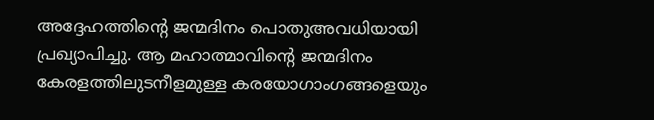അദ്ദേഹത്തിന്റെ ജന്മദിനം പൊതുഅവധിയായി പ്രഖ്യാപിച്ചു. ആ മഹാത്മാവിന്റെ ജന്മദിനം കേരളത്തിലുടനീളമുള്ള കരയോഗാംഗങ്ങളെയും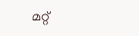മറ്റ്‌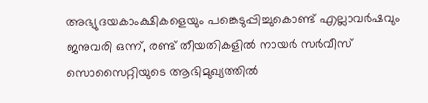അഭ്യുദയകാംക്ഷികളെയും പങ്കെടുപ്പിച്ചുകൊണ്ട്‌ എല്ലാവര്‍ഷവും ജനുവരി ഒന്ന്‌, രണ്ട്‌ തീയതികളില്‍ നായര്‍ സര്‍വീസ്‌ സൊസൈറ്റിയുടെ ആഭിമുഖ്യത്തില്‍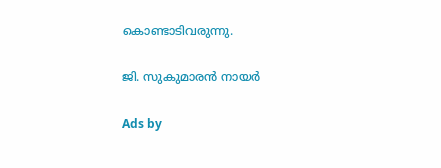കൊണ്ടാടിവരുന്നു.

ജി. സുകുമാരന്‍ നായര്‍

Ads by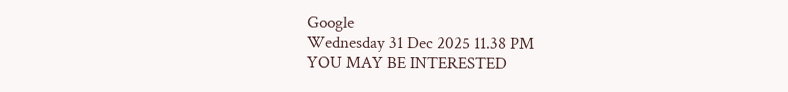Google
Wednesday 31 Dec 2025 11.38 PM
YOU MAY BE INTERESTED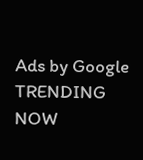Ads by Google
TRENDING NOW